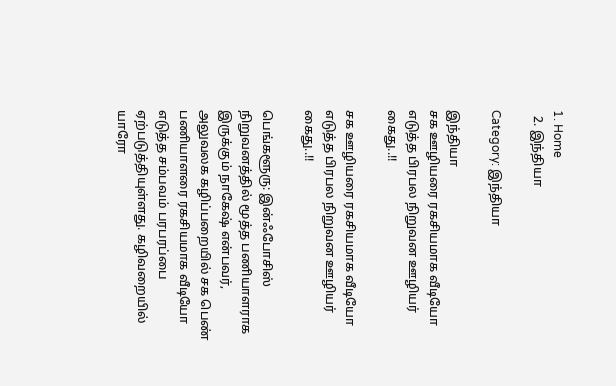1. Home
  2. இந்தியா

Category: இந்தியா

இந்தியா
சக ஊழியரை ரகசியமாக வீடியோ எடுத்த பிரபல நிறுவன ஊழியர் கைது..!!

சக ஊழியரை ரகசியமாக வீடியோ எடுத்த பிரபல நிறுவன ஊழியர் கைது..!!

பெங்களூரு: இன்ஃபோசிஸ் நிறுவனத்தில் மூத்த பணியாளராக இருக்கும் நாகேஷ் என்பவர், அலுவலக கழிப்பறையில் சக பெண் பணியாளரை ரகசியமாக வீடியோ எடுத்த சம்பவம் பரபரப்பை ஏற்படுத்தியுள்ளது. கழிவறையில் யாரோ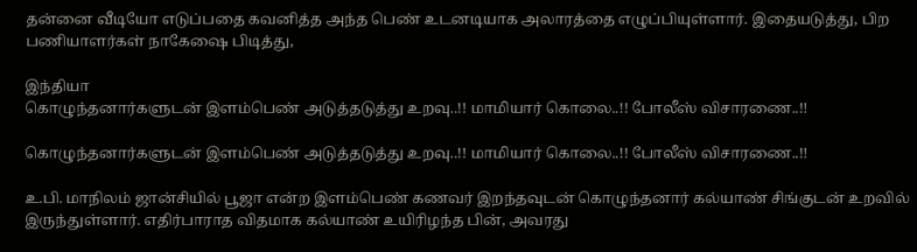தன்னை வீடியோ எடுப்பதை கவனித்த அந்த பெண் உடனடியாக அலாரத்தை எழுப்பியுள்ளார். இதையடுத்து, பிற பணியாளர்கள் நாகேஷை பிடித்து,

இந்தியா
கொழுந்தனார்களுடன் இளம்பெண் அடுத்தடுத்து உறவு..!! மாமியார் கொலை..!! போலீஸ் விசாரணை..!!

கொழுந்தனார்களுடன் இளம்பெண் அடுத்தடுத்து உறவு..!! மாமியார் கொலை..!! போலீஸ் விசாரணை..!!

உ.பி. மாநிலம் ஜான்சியில் பூஜா என்ற இளம்பெண் கணவர் இறந்தவுடன் கொழுந்தனார் கல்யாண் சிங்குடன் உறவில் இருந்துள்ளார். எதிர்பாராத விதமாக கல்யாண் உயிரிழந்த பின், அவரது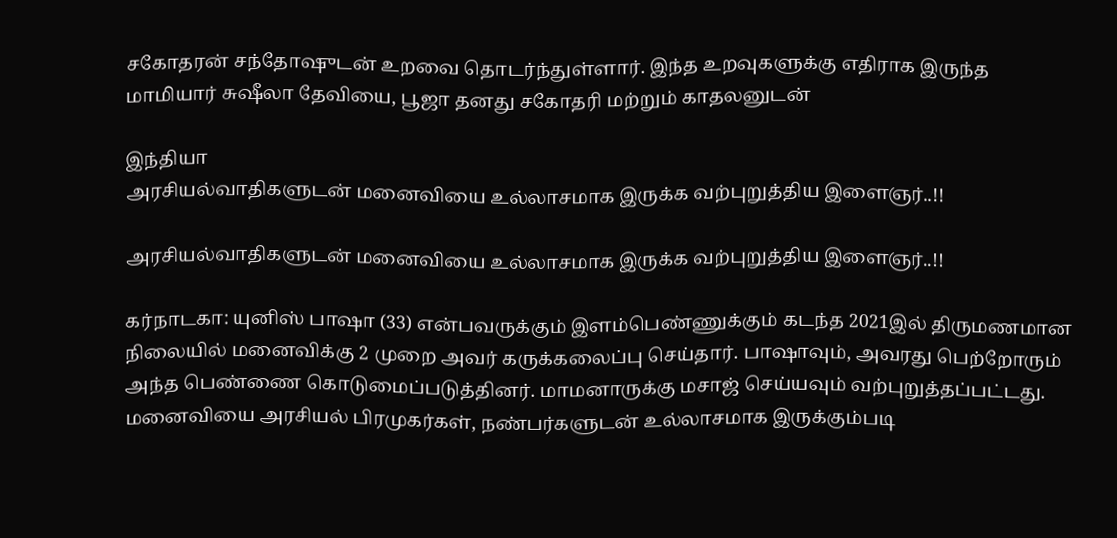சகோதரன் சந்தோஷுடன் உறவை தொடர்ந்துள்ளார். இந்த உறவுகளுக்கு எதிராக இருந்த மாமியார் சுஷீலா தேவியை, பூஜா தனது சகோதரி மற்றும் காதலனுடன்

இந்தியா
அரசியல்வாதிகளுடன் மனைவியை உல்லாசமாக இருக்க வற்புறுத்திய இளைஞர்..!!

அரசியல்வாதிகளுடன் மனைவியை உல்லாசமாக இருக்க வற்புறுத்திய இளைஞர்..!!

கர்நாடகா: யுனிஸ் பாஷா (33) என்பவருக்கும் இளம்பெண்ணுக்கும் கடந்த 2021இல் திருமணமான நிலையில் மனைவிக்கு 2 முறை அவர் கருக்கலைப்பு செய்தார். பாஷாவும், அவரது பெற்றோரும் அந்த பெண்ணை கொடுமைப்படுத்தினர். மாமனாருக்கு மசாஜ் செய்யவும் வற்புறுத்தப்பட்டது. மனைவியை அரசியல் பிரமுகர்கள், நண்பர்களுடன் உல்லாசமாக இருக்கும்படி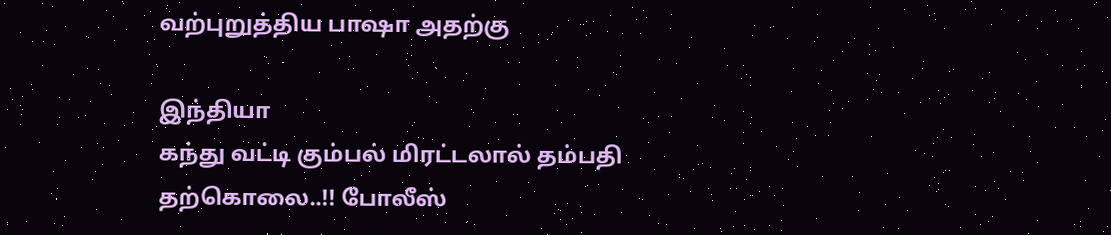வற்புறுத்திய பாஷா அதற்கு

இந்தியா
கந்து வட்டி கும்பல் மிரட்டலால் தம்பதி தற்கொலை..!! போலீஸ்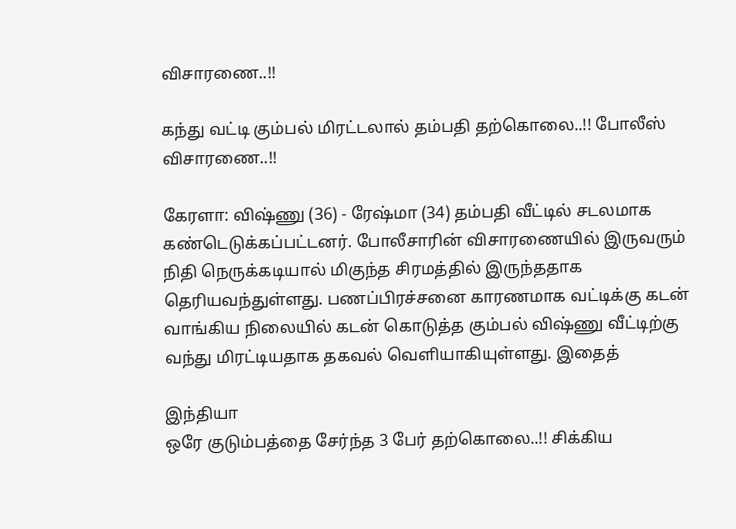விசாரணை..!!

கந்து வட்டி கும்பல் மிரட்டலால் தம்பதி தற்கொலை..!! போலீஸ் விசாரணை..!!

கேரளா: விஷ்ணு (36) - ரேஷ்மா (34) தம்பதி வீட்டில் சடலமாக கண்டெடுக்கப்பட்டனர். போலீசாரின் விசாரணையில் இருவரும் நிதி நெருக்கடியால் மிகுந்த சிரமத்தில் இருந்ததாக தெரியவந்துள்ளது. பணப்பிரச்சனை காரணமாக வட்டிக்கு கடன் வாங்கிய நிலையில் கடன் கொடுத்த கும்பல் விஷ்ணு வீட்டிற்கு வந்து மிரட்டியதாக தகவல் வெளியாகியுள்ளது. இதைத்

இந்தியா
ஒரே குடும்பத்தை சேர்ந்த 3 பேர் தற்கொலை..!! சிக்கிய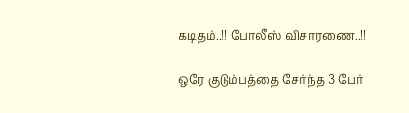கடிதம்..!! போலீஸ் விசாரணை..!!

ஒரே குடும்பத்தை சேர்ந்த 3 பேர்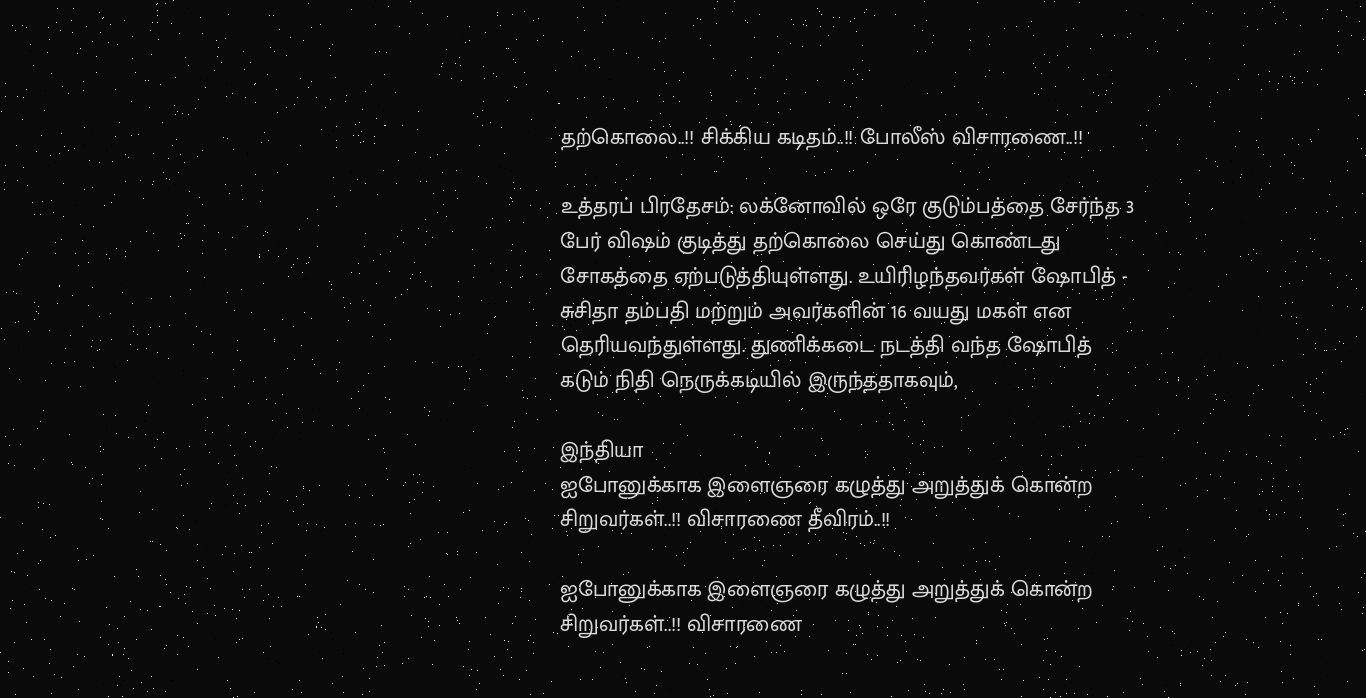தற்கொலை..!! சிக்கிய கடிதம்..!! போலீஸ் விசாரணை..!!

உத்தரப் பிரதேசம்: லக்னோவில் ஒரே குடும்பத்தை சேர்ந்த 3 பேர் விஷம் குடித்து தற்கொலை செய்து கொண்டது சோகத்தை ஏற்படுத்தியுள்ளது. உயிரிழந்தவர்கள் ஷோபித் - சுசிதா தம்பதி மற்றும் அவர்களின் 16 வயது மகள் என தெரியவந்துள்ளது. துணிக்கடை நடத்தி வந்த ஷோபித் கடும் நிதி நெருக்கடியில் இருந்ததாகவும்,

இந்தியா
ஐபோனுக்காக இளைஞரை கழுத்து அறுத்துக் கொன்ற சிறுவர்கள்..!! விசாரணை தீவிரம்..!!

ஐபோனுக்காக இளைஞரை கழுத்து அறுத்துக் கொன்ற சிறுவர்கள்..!! விசாரணை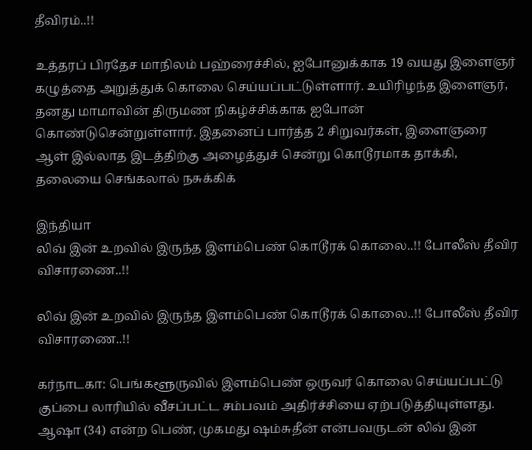தீவிரம்..!!

உத்தரப் பிரதேச மாநிலம் பஹ்ரைச்சில், ஐபோனுக்காக 19 வயது இளைஞர் கழுத்தை அறுத்துக் கொலை செய்யப்பட்டுள்ளார். உயிரிழந்த இளைஞர், தனது மாமாவின் திருமண நிகழ்ச்சிக்காக ஐபோன் கொண்டுசென்றுள்ளார். இதனைப் பார்த்த 2 சிறுவர்கள், இளைஞரை ஆள் இல்லாத இடத்திற்கு அழைத்துச் சென்று கொடூரமாக தாக்கி, தலையை செங்கலால் நசுக்கிக்

இந்தியா
லிவ் இன் உறவில் இருந்த இளம்பெண் கொடூரக் கொலை..!! போலீஸ் தீவிர விசாரணை..!!

லிவ் இன் உறவில் இருந்த இளம்பெண் கொடூரக் கொலை..!! போலீஸ் தீவிர விசாரணை..!!

கர்நாடகா: பெங்களூருவில் இளம்பெண் ஒருவர் கொலை செய்யப்பட்டு குப்பை லாரியில் வீசப்பட்ட சம்பவம் அதிர்ச்சியை ஏற்படுத்தியுள்ளது. ஆஷா (34) என்ற பெண், முகமது ஷம்சுதீன் என்பவருடன் லிவ் இன்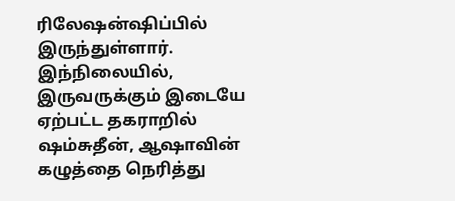ரிலேஷன்ஷிப்பில் இருந்துள்ளார். இந்நிலையில், இருவருக்கும் இடையே ஏற்பட்ட தகராறில் ஷம்சுதீன், ஆஷாவின் கழுத்தை நெரித்து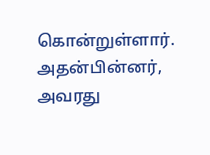கொன்றுள்ளார். அதன்பின்னர், அவரது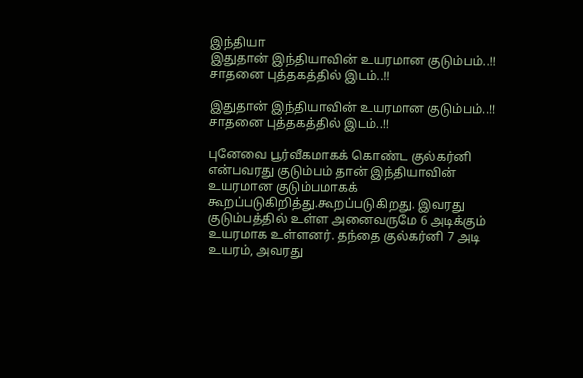இந்தியா
இதுதான் இந்தியாவின் உயரமான குடும்பம்..!! சாதனை புத்தகத்தில் இடம்..!!

இதுதான் இந்தியாவின் உயரமான குடும்பம்..!! சாதனை புத்தகத்தில் இடம்..!!

புனேவை பூர்வீகமாகக் கொண்ட குல்கர்னி என்பவரது குடும்பம் தான் இந்தியாவின் உயரமான குடும்பமாகக் கூறப்படுகிறித்து.கூறப்படுகிறது. இவரது குடும்பத்தில் உள்ள அனைவருமே 6 அடிக்கும் உயரமாக உள்ளனர். தந்தை குல்கர்னி 7 அடி உயரம், அவரது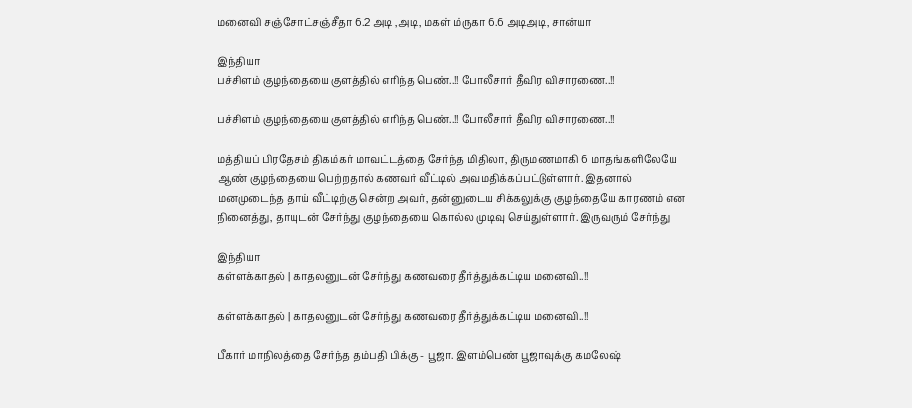மனைவி சஞ்சோட்சஞ்சீதா 6.2 அடி ,அடி, மகள் ம்ருகா 6.6 அடிஅடி, சான்யா

இந்தியா
பச்சிளம் குழந்தையை குளத்தில் எரிந்த பெண்..!! போலீசார் தீவிர விசாரணை..!!

பச்சிளம் குழந்தையை குளத்தில் எரிந்த பெண்..!! போலீசார் தீவிர விசாரணை..!!

மத்தியப் பிரதேசம் திகம்கர் மாவட்டத்தை சேர்ந்த மிதிலா, திருமணமாகி 6 மாதங்களிலேயே ஆண் குழந்தையை பெற்றதால் கணவர் வீட்டில் அவமதிக்கப்பட்டுள்ளார். இதனால் மனமுடைந்த தாய் வீட்டிற்கு சென்ற அவர், தன்னுடைய சிக்கலுக்கு குழந்தையே காரணம் என நினைத்து, தாயுடன் சேர்ந்து குழந்தையை கொல்ல முடிவு செய்துள்ளார். இருவரும் சேர்ந்து

இந்தியா
கள்ளக்காதல் | காதலனுடன் சேர்ந்து கணவரை தீர்த்துக்கட்டிய மனைவி..!!

கள்ளக்காதல் | காதலனுடன் சேர்ந்து கணவரை தீர்த்துக்கட்டிய மனைவி..!!

பீகார் மாநிலத்தை சேர்ந்த தம்பதி பிக்கு - பூஜா. இளம்பெண் பூஜாவுக்கு கமலேஷ்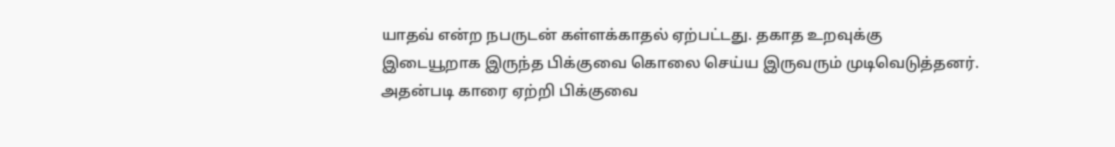யாதவ் என்ற நபருடன் கள்ளக்காதல் ஏற்பட்டது. தகாத உறவுக்கு இடையூறாக இருந்த பிக்குவை கொலை செய்ய இருவரும் முடிவெடுத்தனர். அதன்படி காரை ஏற்றி பிக்குவை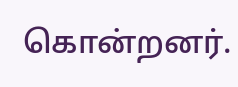கொன்றனர்.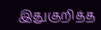இதுகுறித்த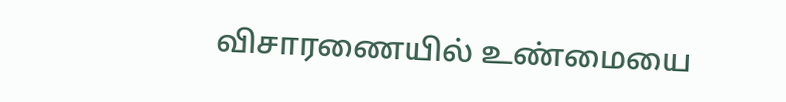விசாரணையில் உண்மையை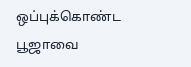ஒப்புக்கொண்ட பூஜாவை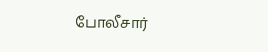போலீசார்